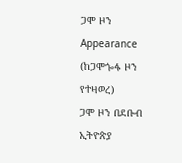ጋሞ ዞን
Appearance
(ከጋሞጐፋ ዞን የተዛወረ)
ጋሞ ዞን በደቡብ ኢትዮጵያ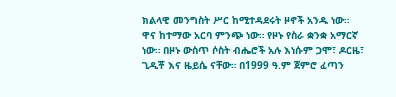ክልላዊ መንግስት ሥር ከሚተዳደሩት ዞኖች አንዱ ነው። ዋና ከተማው አርባ ምንጭ ነው። የዞኑ የስራ ቋንቋ አማርኛ ነው። በዞኑ ውስጥ ሶስት ብሔሮች አሉ እነሱም ጋሞ፣ ዶርዜ፣ ጊዲቾ እና ዜይሴ ናቸው። በ1999 ዓ.ም ጀምሮ ፈጣን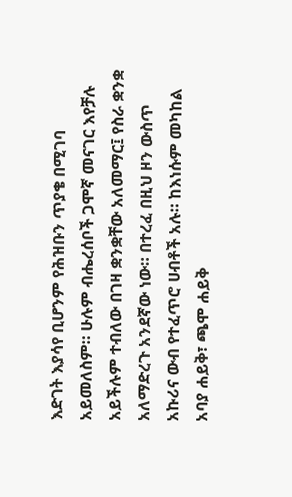እድገት እያሳየ ቢሆንም የሕዝቡን ጥያቄ በሚገባ አይመለስም። ሁሉም ብሔረሰቦች ጋሞኛ መናገር እየቻሉ አይችሉም ተብለው በገዛ ቋንቋቸው አለመማር፤ የስራ ቋንቋ አለማድረጉ አንደኛው ነው። በተረፈ በዚህ ዞን ውስጥ አኩሪና ውብ የተፈጥሮ ሀብቶች አሉ። ከእነሱም መካከል አባያ ሐይቅ፣ ጫሞ ሐይቅ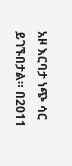አዞ እርባታ ነጭ ሳር ይገኙበታል። በ2011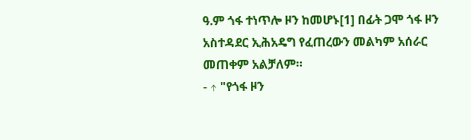ዓ.ም ጎፋ ተነጥሎ ዞን ከመሆኑ[1] በፊት ጋሞ ጎፋ ዞን አስተዳደር ኢሕአዴግ የፈጠረውን መልካም አሰራር መጠቀም አልቻለም።
- ↑ "የጎፋ ዞን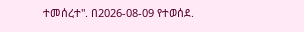ተመሰረተ". በ2026-08-09 የተወሰደ.